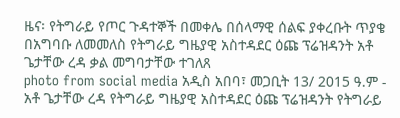ዜና፡ የትግራይ የጦር ጉዳተኞች በመቀሌ በሰላማዊ ሰልፍ ያቀረቡት ጥያቄ በአግባቡ ለመመለስ የትግራይ ግዜያዊ አስተዳደር ዕጩ ፕሬዝዳንት አቶ ጌታቸው ረዳ ቃል መግባታቸው ተገለጸ
photo from social media አዲስ አበባ፣ መጋቢት 13/ 2015 ዓ.ም - አቶ ጌታቸው ረዳ የትግራይ ግዜያዊ አስተዳደር ዕጩ ፕሬዝዳንት የትግራይ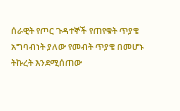ሰራዊት የጦር ጉዳተኞች የጠየቁት ጥያቄ አግባብነት ያለው የመብት ጥያቄ በመሆኑ ትኩረት እንደሚሰጠው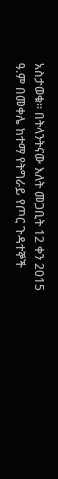አስታወቁ። በትላንትናው እለት መጋቢት 12 ቀን 2015 ዓ.ም በመቀሌ ከተማ የትግራይ የጦር ጉዳተኞች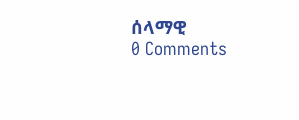ሰላማዊ
0 Comments